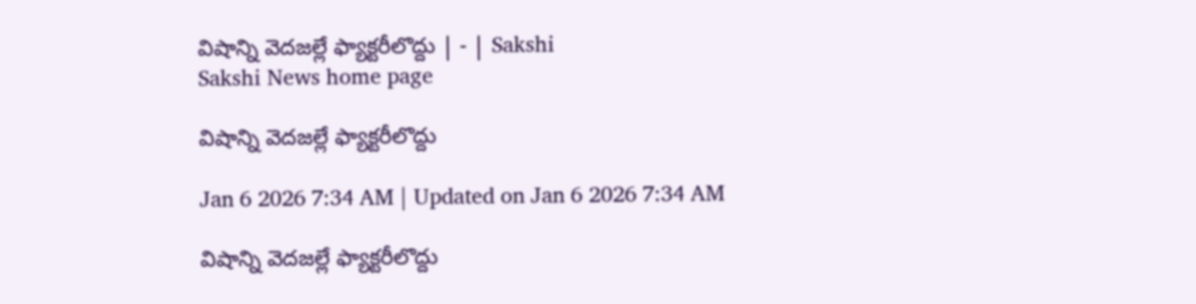విషాన్ని వెదజల్లే ఫ్యాక్టరీలొద్దు | - | Sakshi
Sakshi News home page

విషాన్ని వెదజల్లే ఫ్యాక్టరీలొద్దు

Jan 6 2026 7:34 AM | Updated on Jan 6 2026 7:34 AM

విషాన్ని వెదజల్లే ఫ్యాక్టరీలొద్దు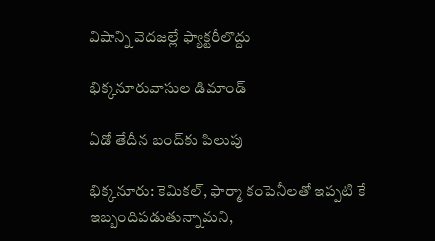విషాన్ని వెదజల్లే ఫ్యాక్టరీలొద్దు

భిక్కనూరువాసుల డిమాండ్‌

ఏడో తేదీన బంద్‌కు పిలుపు

భిక్కనూరు: కెమికల్‌, ఫార్మా కంపెనీలతో ఇప్పటి కే ఇబ్బందిపడుతున్నామని,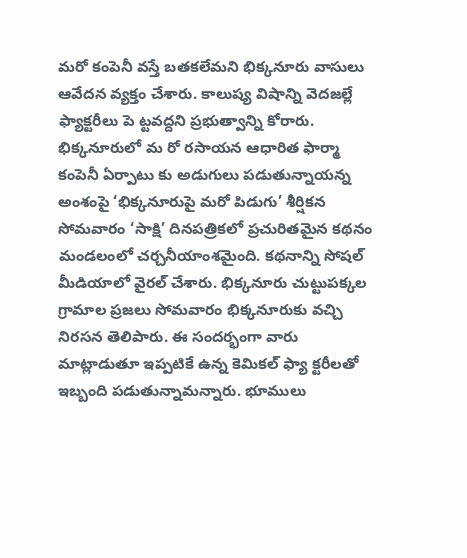మరో కంపెనీ వస్తే బతకలేమని భిక్కనూరు వాసులు ఆవేదన వ్యక్తం చేశారు. కాలుష్య విషాన్ని వెదజల్లే ఫ్యాక్టరీలు పె ట్టవద్దని ప్రభుత్వాన్ని కోరారు. భిక్కనూరులో మ రో రసాయన ఆధారిత ఫార్మా కంపెనీ ఏర్పాటు కు అడుగులు పడుతున్నాయన్న అంశంపై ‘భిక్కనూరుపై మరో పిడుగు’ శీర్షికన సోమవారం ‘సాక్షి’ దినపత్రికలో ప్రచురితమైన కథనం మండలంలో చర్చనీయాంశమైంది. కథనాన్ని సోషల్‌ మీడియాలో వైరల్‌ చేశారు. భిక్కనూరు చుట్టుపక్కల గ్రామాల ప్రజలు సోమవారం భిక్కనూరుకు వచ్చి నిరసన తెలిపారు. ఈ సందర్భంగా వారు మాట్లాడుతూ ఇప్పటికే ఉన్న కెమికల్‌ ఫ్యా క్టరీలతో ఇబ్బంది పడుతున్నామన్నారు. భూములు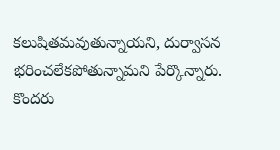కలుషితమవుతున్నాయని, దుర్వాసన భరించలేకపోతున్నామని పేర్కొన్నారు. కొందరు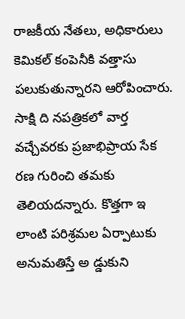రాజకీయ నేతలు, అధికారులు కెమికల్‌ కంపెనీకి వత్తాసు పలుకుతున్నారని ఆరోపించారు. సాక్షి ది నపత్రికలో వార్త వచ్చేవరకు ప్రజాభిప్రాయ సేక రణ గురించి తమకు తెలియదన్నారు. కొత్తగా ఇ లాంటి పరిశ్రమల ఏర్పాటుకు అనుమతిస్తే అ డ్డుకుని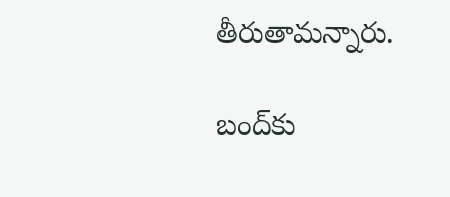తీరుతామన్నారు.

బంద్‌కు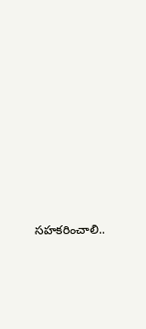సహకరించాలి..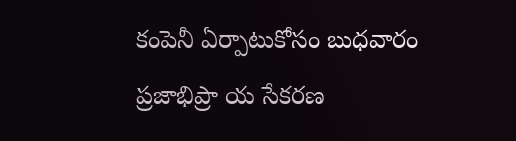కంపెనీ ఏర్పాటుకోసం బుధవారం ప్రజాభిప్రా య సేకరణ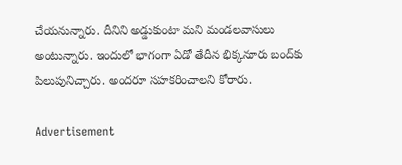చేయనున్నారు. దీనిని అడ్డుకుంటా మని మండలవాసులు అంటున్నారు. ఇందులో భాగంగా ఏడో తేదీన భిక్కనూరు బంద్‌కు పిలుపునిచ్చారు. అందరూ సహకరించాలని కోరారు.

Advertisement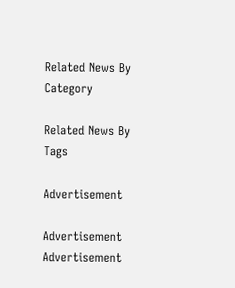Related News By Category

Related News By Tags

Advertisement

Advertisement
Advertisement